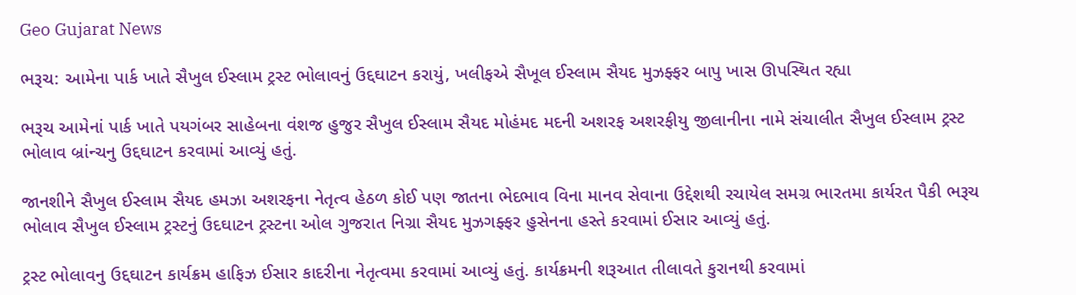Geo Gujarat News

ભરૂચ: આમેના પાર્ક ખાતે સૈખુલ ઈસ્લામ ટ્રસ્ટ ભોલાવનું ઉદ્દઘાટન કરાયું, ખલીફએ સૈખૂલ ઈસ્લામ સૈયદ મુઝફ્ફર બાપુ ખાસ ઊપસ્થિત રહ્યા

ભરૂચ આમેનાં પાર્ક ખાતે પયગંબર સાહેબના વંશજ હુજુર સૈખુલ ઈસ્લામ સૈયદ મોહંમદ મદની અશરફ અશરફીયુ જીલાનીના નામે સંચાલીત સૈખુલ ઈસ્લામ ટ્રસ્ટ ભોલાવ બ્રાંન્ચનુ ઉદ્દઘાટન કરવામાં આવ્યું હતું.

જાનશીને સૈખુલ ઈસ્લામ સૈયદ હમઝા અશરફના નેતૃત્વ હેઠળ કોઈ પણ જાતના ભેદભાવ વિના માનવ સેવાના ઉદ્દેશથી રચાયેલ સમગ્ર ભારતમા કાર્યરત પૈકી ભરૂચ ભોલાવ સૈખુલ ઈસ્લામ ટ્રસ્ટનું ઉદઘાટન ટ્રસ્ટના ઓલ ગુજરાત નિગ્રા સૈયદ મુઝગફ્ફર હુસેનના હસ્તે કરવામાં ઈસાર આવ્યું હતું.

ટ્રસ્ટ ભોલાવનુ ઉદ્દઘાટન કાર્યક્રમ હાફિઝ ઈસાર કાદરીના નેતૃત્વમા કરવામાં આવ્યું હતું. કાર્યક્રમની શરૂઆત તીલાવતે કુરાનથી કરવામાં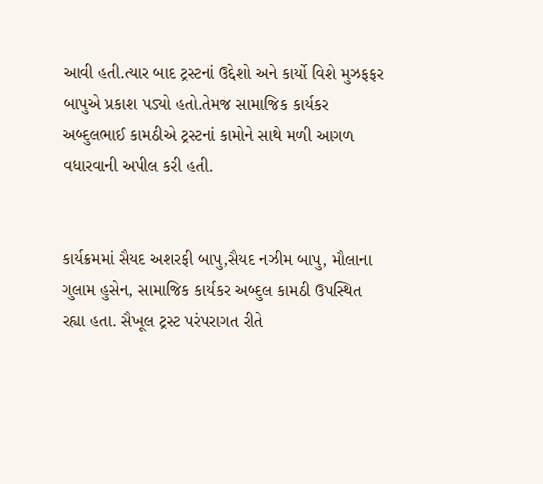આવી હતી.ત્યાર બાદ ટ્રસ્ટનાં ઉદ્દેશો અને કાર્યો વિશે મુઝફફર બાપુએ પ્રકાશ પડ્યો હતો.તેમજ સામાજિક કાર્યકર અબ્દુલભાઈ કામઠીએ ટ્રસ્ટનાં કામોને સાથે મળી આગળ વધારવાની અપીલ કરી હતી.


કાર્યક્રમમાં સૈયદ અશરફી બાપુ,સૈયદ નઝીમ બાપુ, મૌલાના ગુલામ હુસેન, સામાજિક કાર્યકર અબ્દુલ કામઠી ઉપસ્થિત રહ્યા હતા. સૈખૂલ ટ્રસ્ટ પરંપરાગત રીતે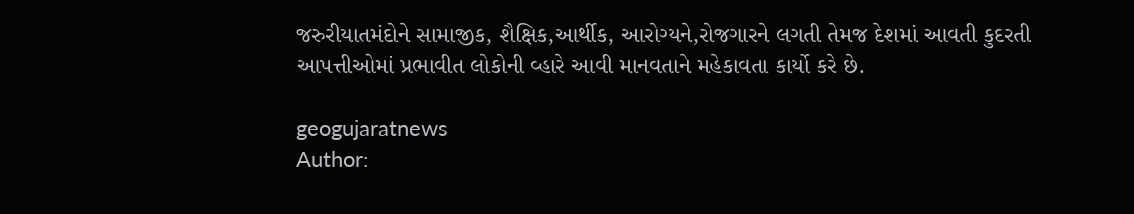જરુરીયાતમંદોને સામાજીક, શૈક્ષિક,આર્થીક, આરોગ્યને,રોજગારને લગતી તેમજ દેશમાં આવતી કુદરતી આપત્તીઓમાં પ્રભાવીત લોકોની વ્હારે આવી માનવતાને મહેકાવતા કાર્યો કરે છે.

geogujaratnews
Author: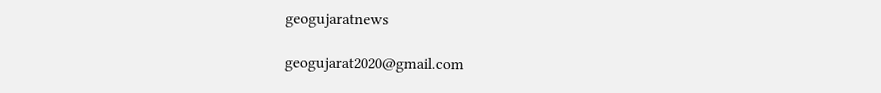geogujaratnews

geogujarat2020@gmail.com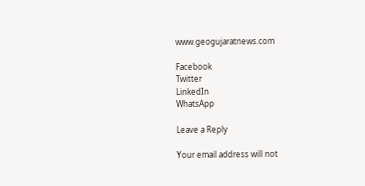www.geogujaratnews.com

Facebook
Twitter
LinkedIn
WhatsApp

Leave a Reply

Your email address will not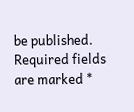be published. Required fields are marked *